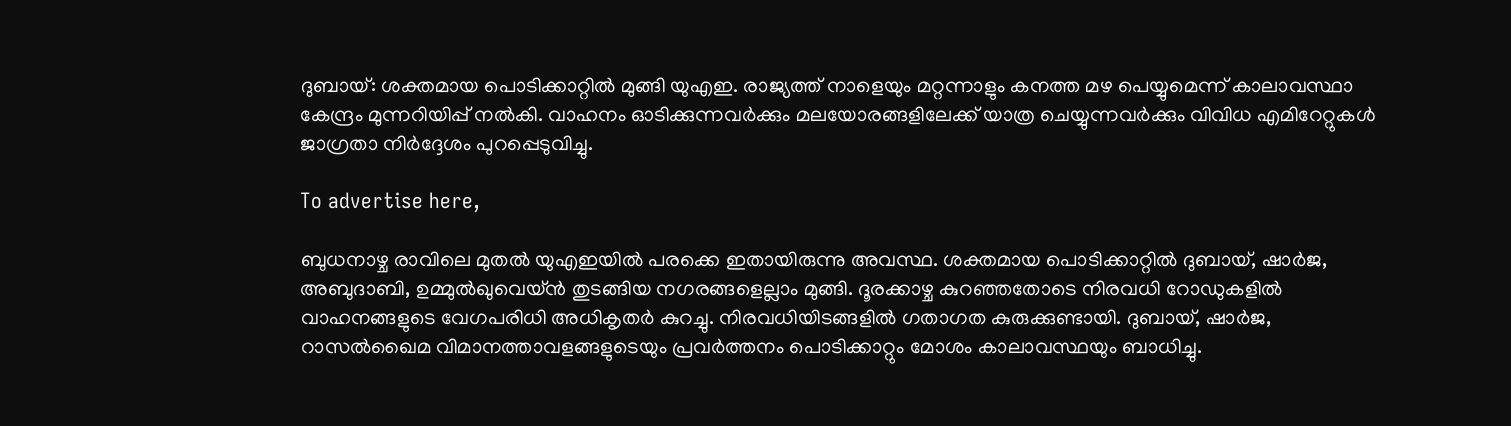ദുബായ്: ശക്തമായ പൊടിക്കാറ്റിൽ മുങ്ങി യുഎഇ. രാജ്യത്ത് നാളെയും മറ്റന്നാളും കനത്ത മഴ പെയ്യുമെന്ന് കാലാവസ്ഥാ കേന്ദ്രം മുന്നറിയിപ്പ് നൽകി. വാഹനം ഓടിക്കുന്നവർക്കും മലയോരങ്ങളിലേക്ക് യാത്ര ചെയ്യുന്നവർക്കും വിവിധ എമിറേറ്റുകൾ ജാഗ്രതാ നിർദ്ദേശം പുറപ്പെടുവിച്ചു.

To advertise here,

ബുധനാഴ്ച രാവിലെ മുതൽ യുഎഇയിൽ പരക്കെ ഇതായിരുന്നു അവസ്ഥ. ശക്തമായ പൊടിക്കാറ്റിൽ ദുബായ്, ഷാർജ, അബുദാബി, ഉമ്മുൽഖുവെയ്ൻ തുടങ്ങിയ നഗരങ്ങളെല്ലാം മുങ്ങി. ദൂരക്കാഴ്ച കുറഞ്ഞതോടെ നിരവധി റോഡുകളിൽ വാഹനങ്ങളുടെ വേഗപരിധി അധികൃതർ കുറച്ചു. നിരവധിയിടങ്ങളിൽ ഗതാഗത കുരുക്കുണ്ടായി. ദുബായ്, ഷാർജ, റാസൽഖൈമ വിമാനത്താവളങ്ങളുടെയും പ്രവർത്തനം പൊടിക്കാറ്റും മോശം കാലാവസ്ഥയും ബാധിച്ചു.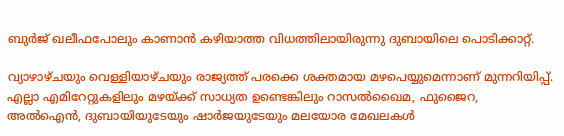ബുർജ് ഖലീഫപോലും കാണാൻ കഴിയാത്ത വിധത്തിലായിരുന്നു ദുബായിലെ പൊടിക്കാറ്റ്.

വ്യാഴാഴ്ചയും വെള്ളിയാഴ്ചയും രാജ്യത്ത് പരക്കെ ശക്തമായ മഴപെയ്യുമെന്നാണ് മുന്നറിയിപ്പ്. എല്ലാ എമിറേറ്റുകളിലും മഴയ്ക്ക് സാധ്യത ഉണ്ടെങ്കിലും റാസൽഖൈമ, ഫുജൈറ, അൽഐൻ, ദുബായിയുടേയും ഷാർജയുടേയും മലയോര മേഖലകൾ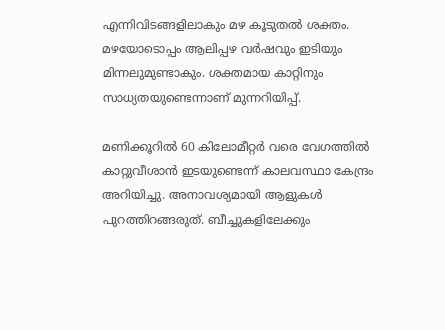എന്നിവിടങ്ങളിലാകും മഴ കൂടുതൽ ശക്തം. മഴയോടൊപ്പം ആലിപ്പഴ വർഷവും ഇടിയും മിന്നലുമുണ്ടാകും. ശക്തമായ കാറ്റിനും സാധ്യതയുണ്ടെന്നാണ് മുന്നറിയിപ്പ്.

മണിക്കൂറിൽ 60 കിലോമീറ്റർ വരെ വേഗത്തിൽ കാറ്റുവീശാൻ ഇടയുണ്ടെന്ന് കാലവസ്ഥാ കേന്ദ്രം അറിയിച്ചു. അനാവശ്യമായി ആളുകൾ പുറത്തിറങ്ങരുത്. ബീച്ചുകളിലേക്കും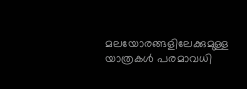മലയോരങ്ങളിലേക്കുമുള്ള യാത്രകൾ പരമാവധി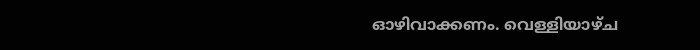ഓഴിവാക്കണം. വെള്ളിയാഴ്ച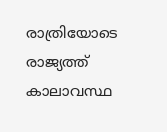രാത്രിയോടെ രാജ്യത്ത് കാലാവസ്ഥ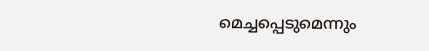മെച്ചപ്പെടുമെന്നും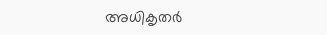അധികൃതർ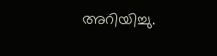അറിയിച്ചു.